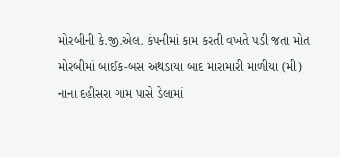મોરબીની કે.જી.એલ. કંપનીમાં કામ કરતી વખતે પડી જતા મોત મોરબીમાં બાઈક-બસ અથડાયા બાદ મારામારી માળીયા (મી) નાના દહીસરા ગામ પાસે ડેલામાં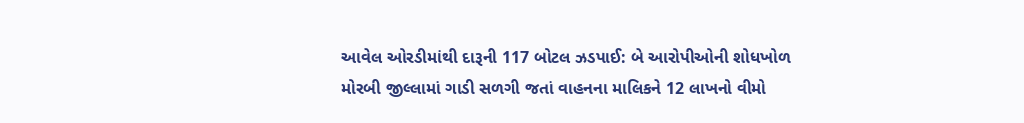આવેલ ઓરડીમાંથી દારૂની 117 બોટલ ઝડપાઈ: બે આરોપીઓની શોધખોળ મોરબી જીલ્લામાં ગાડી સળગી જતાં વાહનના માલિકને 12 લાખનો વીમો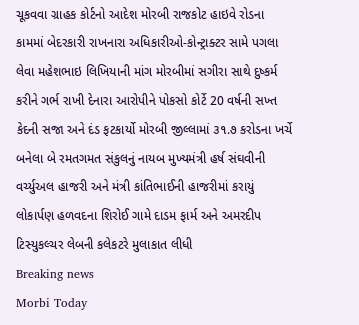ચૂકવવા ગ્રાહક કોર્ટનો આદેશ મોરબી રાજકોટ હાઇવે રોડના કામમાં બેદરકારી રાખનારા અધિકારીઓ-કોન્ટ્રાક્ટર સામે પગલા લેવા મહેશભાઇ લિખિયાની માંગ મોરબીમાં સગીરા સાથે દુષ્કર્મ કરીને ગર્ભ રાખી દેનારા આરોપીને પોકસો કોર્ટે 20 વર્ષની સખ્ત કેદની સજા અને દંડ ફટકાર્યો મોરબી જીલ્લામાં ૩૧.૭ કરોડના ખર્ચે બનેલા બે રમતગમત સંકુલનું નાયબ મુખ્યમંત્રી હર્ષ સંઘવીની વર્ચ્યુઅલ હાજરી અને મંત્રી કાંતિભાઈની હાજરીમાં કરાયું લોકાર્પણ હળવદના શિરોઈ ગામે દાડમ ફાર્મ અને અમરદીપ ટિસ્યુકલ્ચર લેબની કલેકટરે મુલાકાત લીધી
Breaking news
Morbi Today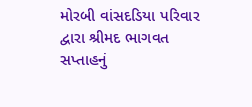મોરબી વાંસદડિયા પરિવાર દ્વારા શ્રીમદ ભાગવત સપ્તાહનું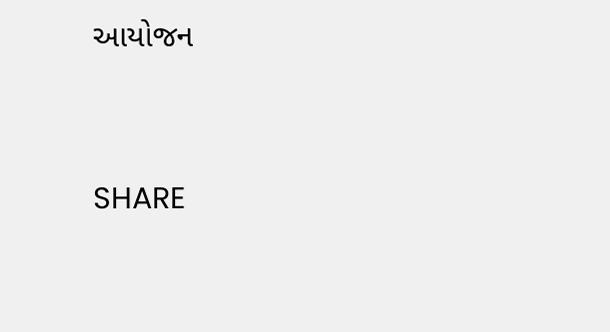આયોજન


SHARE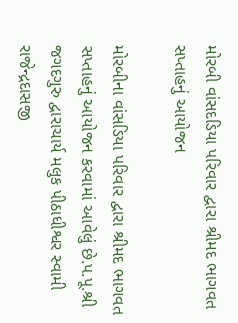મોરબી વાંસદડિયા પરિવાર દ્વારા શ્રીમદ ભાગવત સપ્તાહનું આયોજન

મોરબીના વાંસડિયા પરિવાર દ્વારા શ્રીમદ ભાગવત સપ્તાહનું આયોજન કરવામાં આવેલું છે.પ.પૂ.શ્રી જગદગુરુ દ્વારાચાર્ય મલુક પીઠાધીશ્વર સ્વામી રાજેન્દ્રદાસજી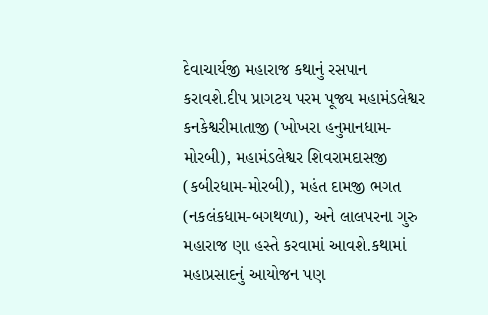દેવાચાર્યજી મહારાજ કથાનું રસપાન કરાવશે.દીપ પ્રાગટય પરમ પૂજ્ય મહામંડલેશ્વર કનકેશ્વરીમાતાજી (ખોખરા હનુમાનધામ-મોરબી), મહામંડલેશ્વર શિવરામદાસજી (કબીરધામ-મોરબી), મહંત દામજી ભગત (નકલંકધામ-બગથળા), અને લાલપરના ગુરુ મહારાજ ણા હસ્તે કરવામાં આવશે.કથામાં મહાપ્રસાદનું આયોજન પણ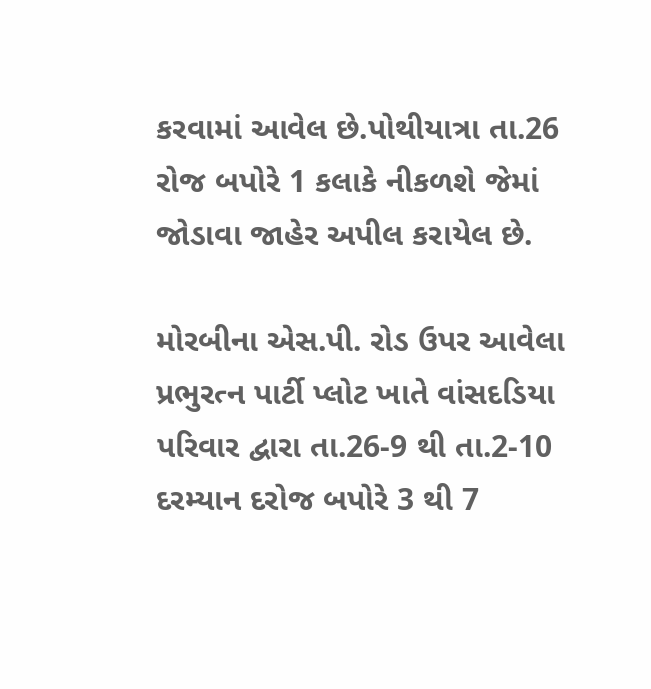કરવામાં આવેલ છે.પોથીયાત્રા તા.26 રોજ બપોરે 1 કલાકે નીકળશે જેમાં જોડાવા જાહેર અપીલ કરાયેલ છે.

મોરબીના એસ.પી. રોડ ઉપર આવેલા પ્રભુરત્ન પાર્ટી પ્લોટ ખાતે વાંસદડિયા પરિવાર દ્વારા તા.26-9 થી તા.2-10 દરમ્યાન દરોજ બપોરે 3 થી 7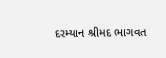દરમ્યાન શ્રીમદ ભાગવત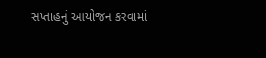સપ્તાહનું આયોજન કરવામાં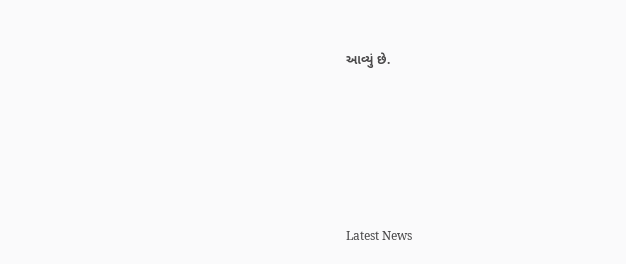આવ્યું છે.






Latest News